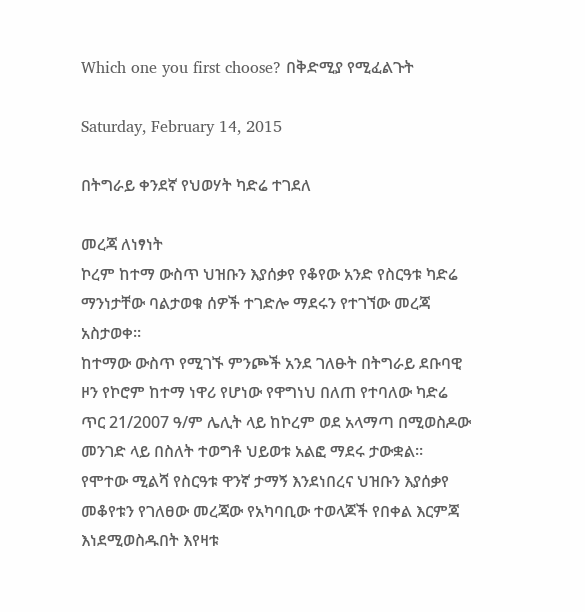Which one you first choose? በቅድሚያ የሚፈልጉት

Saturday, February 14, 2015

በትግራይ ቀንደኛ የህወሃት ካድሬ ተገደለ

መረጃ ለነፃነት
ኮረም ከተማ ውስጥ ህዝቡን እያሰቃየ የቆየው አንድ የስርዓቱ ካድሬ ማንነታቸው ባልታወቁ ሰዎች ተገድሎ ማደሩን የተገኘው መረጃ አስታወቀ።
ከተማው ውስጥ የሚገኙ ምንጮች አንደ ገለፁት በትግራይ ደቡባዊ ዞን የኮሮም ከተማ ነዋሪ የሆነው የዋግነህ በለጠ የተባለው ካድሬ ጥር 21/2007 ዓ/ም ሌሊት ላይ ከኮረም ወደ አላማጣ በሚወስዶው መንገድ ላይ በስለት ተወግቶ ህይወቱ አልፎ ማደሩ ታውቋል።
የሞተው ሚልሻ የስርዓቱ ዋንኛ ታማኝ እንደነበረና ህዝቡን እያሰቃየ መቆየቱን የገለፀው መረጃው የአካባቢው ተወላጆች የበቀል እርምጃ እነደሚወስዱበት እየዛቱ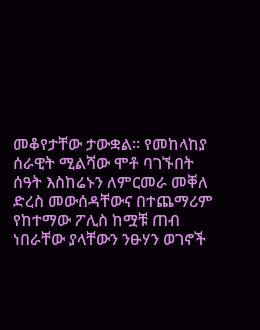መቆየታቸው ታውቋል። የመከላከያ ሰራዊት ሚልሻው ሞቶ ባገኙበት ሰዓት እስከሬኑን ለምርመራ መቐለ ድረስ መውሰዳቸውና በተጨማሪም የከተማው ፖሊስ ከሟቹ ጠብ ነበራቸው ያላቸውን ንፁሃን ወገኖች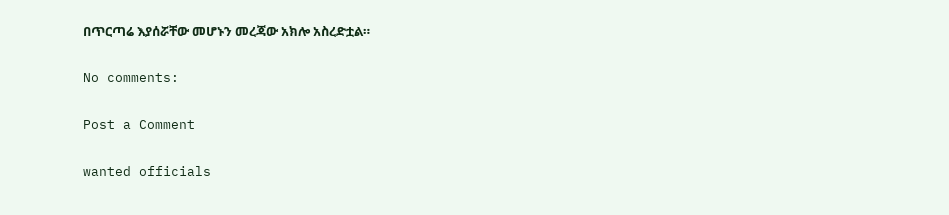በጥርጣሬ እያሰሯቸው መሆኑን መረጃው አክሎ አስረድቷል።

No comments:

Post a Comment

wanted officials